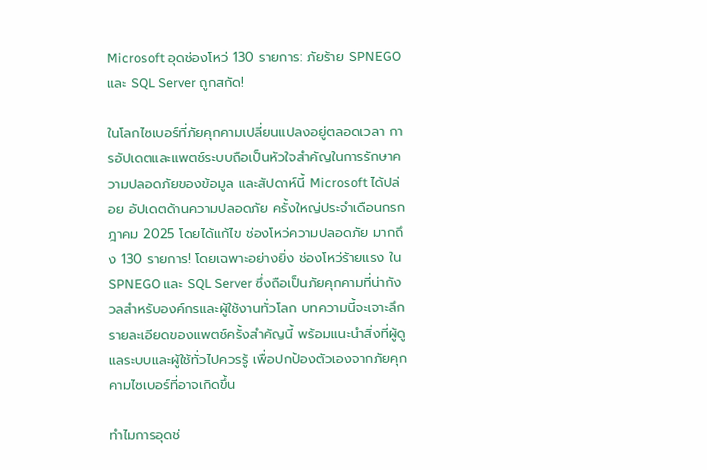Microsoft อุดช่องโหว่ 130 รายการ: ภัยร้าย SPNEGO และ SQL Server ถูกสกัด!

ในโลกไซเบอร์ที่ภัยคุกคามเปลี่ยนแปลงอยู่ตลอดเวลา การอัปเดตและแพตช์ระบบถือเป็นหัวใจสำคัญในการรักษาความปลอดภัยของข้อมูล และสัปดาห์นี้ Microsoft ได้ปล่อย อัปเดตด้านความปลอดภัย ครั้งใหญ่ประจำเดือนกรกฎาคม 2025 โดยได้แก้ไข ช่องโหว่ความปลอดภัย มากถึง 130 รายการ! โดยเฉพาะอย่างยิ่ง ช่องโหว่ร้ายแรง ใน SPNEGO และ SQL Server ซึ่งถือเป็นภัยคุกคามที่น่ากังวลสำหรับองค์กรและผู้ใช้งานทั่วโลก บทความนี้จะเจาะลึกรายละเอียดของแพตช์ครั้งสำคัญนี้ พร้อมแนะนำสิ่งที่ผู้ดูแลระบบและผู้ใช้ทั่วไปควรรู้ เพื่อปกป้องตัวเองจากภัยคุกคามไซเบอร์ที่อาจเกิดขึ้น

ทำไมการอุดช่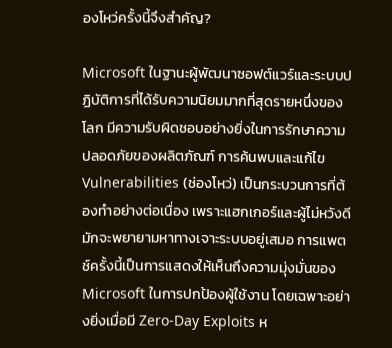องโหว่ครั้งนี้จึงสำคัญ?

Microsoft ในฐานะผู้พัฒนาซอฟต์แวร์และระบบปฏิบัติการที่ได้รับความนิยมมากที่สุดรายหนึ่งของโลก มีความรับผิดชอบอย่างยิ่งในการรักษาความปลอดภัยของผลิตภัณฑ์ การค้นพบและแก้ไข Vulnerabilities (ช่องโหว่) เป็นกระบวนการที่ต้องทำอย่างต่อเนื่อง เพราะแฮกเกอร์และผู้ไม่หวังดีมักจะพยายามหาทางเจาะระบบอยู่เสมอ การแพตช์ครั้งนี้เป็นการแสดงให้เห็นถึงความมุ่งมั่นของ Microsoft ในการปกป้องผู้ใช้งาน โดยเฉพาะอย่างยิ่งเมื่อมี Zero-Day Exploits ห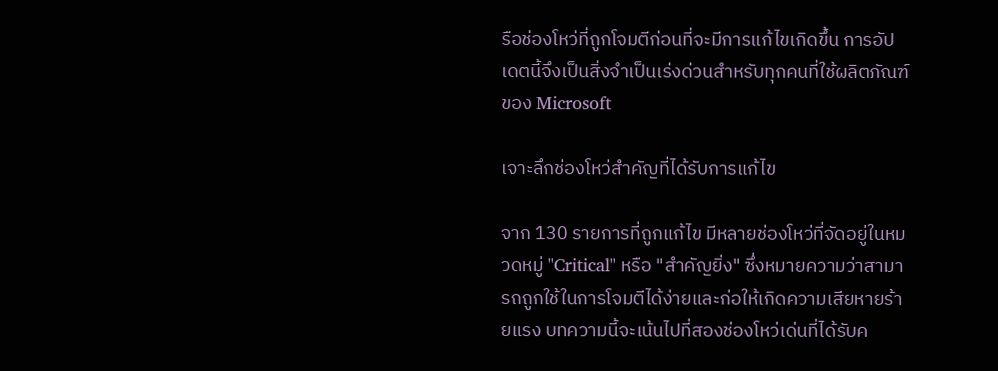รือช่องโหว่ที่ถูกโจมตีก่อนที่จะมีการแก้ไขเกิดขึ้น การอัปเดตนี้จึงเป็นสิ่งจำเป็นเร่งด่วนสำหรับทุกคนที่ใช้ผลิตภัณฑ์ของ Microsoft

เจาะลึกช่องโหว่สำคัญที่ได้รับการแก้ไข

จาก 130 รายการที่ถูกแก้ไข มีหลายช่องโหว่ที่จัดอยู่ในหมวดหมู่ "Critical" หรือ "สำคัญยิ่ง" ซึ่งหมายความว่าสามารถถูกใช้ในการโจมตีได้ง่ายและก่อให้เกิดความเสียหายร้ายแรง บทความนี้จะเน้นไปที่สองช่องโหว่เด่นที่ได้รับค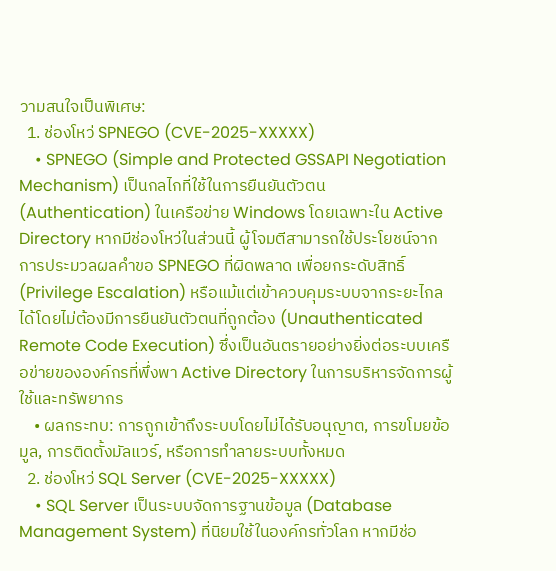วามสนใจเป็นพิเศษ:
  1. ช่องโหว่ SPNEGO (CVE-2025-XXXXX)
    • SPNEGO (Simple and Protected GSSAPI Negotiation Mechanism) เป็นกลไกที่ใช้ในการยืนยันตัวตน (Authentication) ในเครือข่าย Windows โดยเฉพาะใน Active Directory หากมีช่องโหว่ในส่วนนี้ ผู้โจมตีสามารถใช้ประโยชน์จากการประมวลผลคำขอ SPNEGO ที่ผิดพลาด เพื่อยกระดับสิทธิ์ (Privilege Escalation) หรือแม้แต่เข้าควบคุมระบบจากระยะไกลได้โดยไม่ต้องมีการยืนยันตัวตนที่ถูกต้อง (Unauthenticated Remote Code Execution) ซึ่งเป็นอันตรายอย่างยิ่งต่อระบบเครือข่ายขององค์กรที่พึ่งพา Active Directory ในการบริหารจัดการผู้ใช้และทรัพยากร
    • ผลกระทบ: การถูกเข้าถึงระบบโดยไม่ได้รับอนุญาต, การขโมยข้อมูล, การติดตั้งมัลแวร์, หรือการทำลายระบบทั้งหมด
  2. ช่องโหว่ SQL Server (CVE-2025-XXXXX)
    • SQL Server เป็นระบบจัดการฐานข้อมูล (Database Management System) ที่นิยมใช้ในองค์กรทั่วโลก หากมีช่อ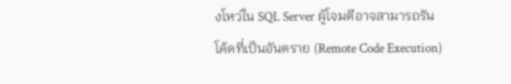งโหว่ใน SQL Server ผู้โจมตีอาจสามารถรันโค้ดที่เป็นอันตราย (Remote Code Execution)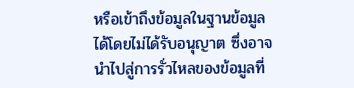หรือเข้าถึงข้อมูลในฐานข้อมูลได้โดยไม่ได้รับอนุญาต ซึ่งอาจนำไปสู่การรั่วไหลของข้อมูลที่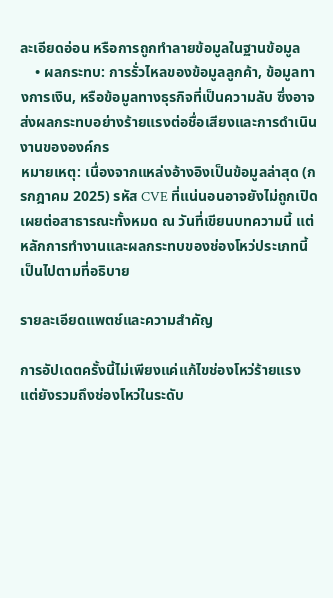ละเอียดอ่อน หรือการถูกทำลายข้อมูลในฐานข้อมูล
    • ผลกระทบ: การรั่วไหลของข้อมูลลูกค้า, ข้อมูลทางการเงิน, หรือข้อมูลทางธุรกิจที่เป็นความลับ ซึ่งอาจส่งผลกระทบอย่างร้ายแรงต่อชื่อเสียงและการดำเนินงานขององค์กร
หมายเหตุ: เนื่องจากแหล่งอ้างอิงเป็นข้อมูลล่าสุด (กรกฎาคม 2025) รหัส CVE ที่แน่นอนอาจยังไม่ถูกเปิดเผยต่อสาธารณะทั้งหมด ณ วันที่เขียนบทความนี้ แต่หลักการทำงานและผลกระทบของช่องโหว่ประเภทนี้เป็นไปตามที่อธิบาย

รายละเอียดแพตช์และความสำคัญ

การอัปเดตครั้งนี้ไม่เพียงแค่แก้ไขช่องโหว่ร้ายแรง แต่ยังรวมถึงช่องโหว่ในระดับ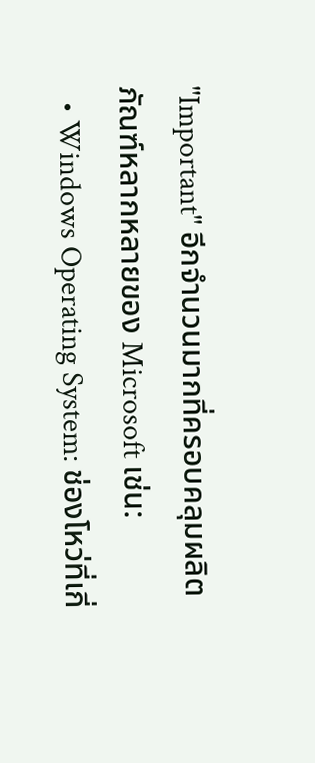"Important" อีกจำนวนมากที่ครอบคลุมผลิตภัณฑ์หลากหลายของ Microsoft เช่น:
  • Windows Operating System: ช่องโหว่ที่เกี่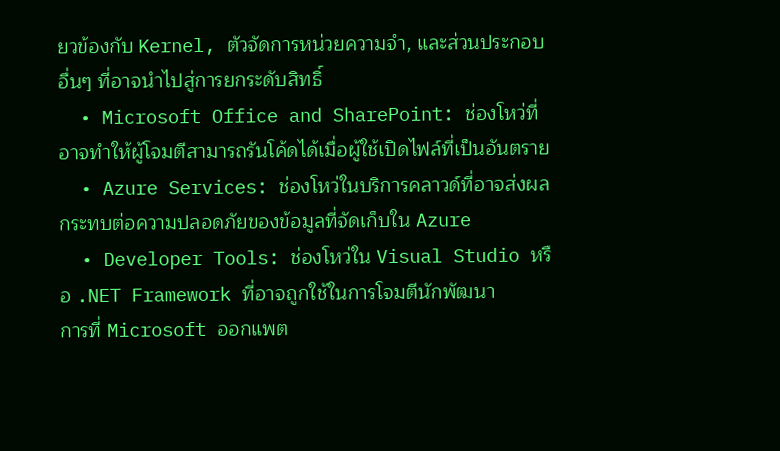ยวข้องกับ Kernel, ตัวจัดการหน่วยความจำ, และส่วนประกอบอื่นๆ ที่อาจนำไปสู่การยกระดับสิทธิ์
  • Microsoft Office and SharePoint: ช่องโหว่ที่อาจทำให้ผู้โจมตีสามารถรันโค้ดได้เมื่อผู้ใช้เปิดไฟล์ที่เป็นอันตราย
  • Azure Services: ช่องโหว่ในบริการคลาวด์ที่อาจส่งผลกระทบต่อความปลอดภัยของข้อมูลที่จัดเก็บใน Azure
  • Developer Tools: ช่องโหว่ใน Visual Studio หรือ .NET Framework ที่อาจถูกใช้ในการโจมตีนักพัฒนา
การที่ Microsoft ออกแพต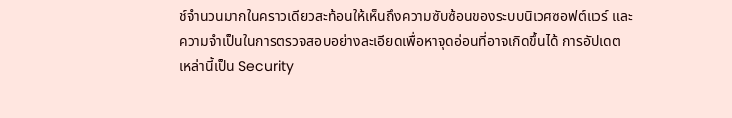ช์จำนวนมากในคราวเดียวสะท้อนให้เห็นถึงความซับซ้อนของระบบนิเวศซอฟต์แวร์ และความจำเป็นในการตรวจสอบอย่างละเอียดเพื่อหาจุดอ่อนที่อาจเกิดขึ้นได้ การอัปเดตเหล่านี้เป็น Security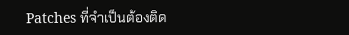Patches ที่จำเป็นต้องติด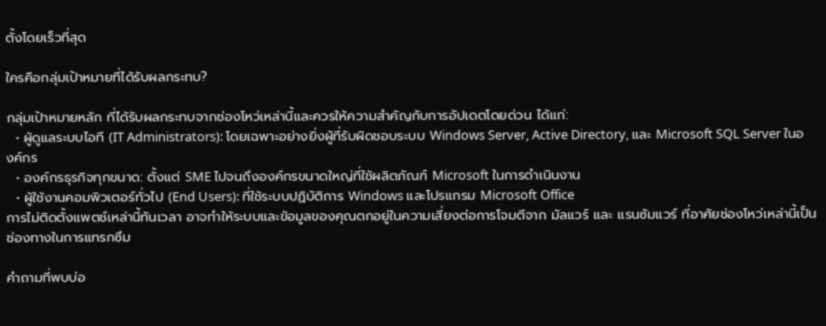ตั้งโดยเร็วที่สุด

ใครคือกลุ่มเป้าหมายที่ได้รับผลกระทบ?

กลุ่มเป้าหมายหลัก ที่ได้รับผลกระทบจากช่องโหว่เหล่านี้และควรให้ความสำคัญกับการอัปเดตโดยด่วน ได้แก่:
  • ผู้ดูแลระบบไอที (IT Administrators): โดยเฉพาะอย่างยิ่งผู้ที่รับผิดชอบระบบ Windows Server, Active Directory, และ Microsoft SQL Server ในองค์กร
  • องค์กรธุรกิจทุกขนาด: ตั้งแต่ SME ไปจนถึงองค์กรขนาดใหญ่ที่ใช้ผลิตภัณฑ์ Microsoft ในการดำเนินงาน
  • ผู้ใช้งานคอมพิวเตอร์ทั่วไป (End Users): ที่ใช้ระบบปฏิบัติการ Windows และโปรแกรม Microsoft Office
การไม่ติดตั้งแพตช์เหล่านี้ทันเวลา อาจทำให้ระบบและข้อมูลของคุณตกอยู่ในความเสี่ยงต่อการโจมตีจาก มัลแวร์ และ แรนซัมแวร์ ที่อาศัยช่องโหว่เหล่านี้เป็นช่องทางในการแทรกซึม

คำถามที่พบบ่อ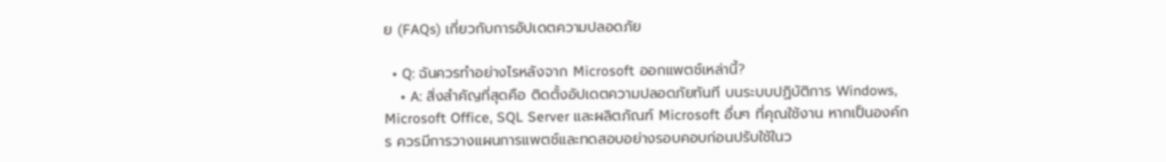ย (FAQs) เกี่ยวกับการอัปเดตความปลอดภัย

  • Q: ฉันควรทำอย่างไรหลังจาก Microsoft ออกแพตช์เหล่านี้?
    • A: สิ่งสำคัญที่สุดคือ ติดตั้งอัปเดตความปลอดภัยทันที บนระบบปฏิบัติการ Windows, Microsoft Office, SQL Server และผลิตภัณฑ์ Microsoft อื่นๆ ที่คุณใช้งาน หากเป็นองค์กร ควรมีการวางแผนการแพตช์และทดสอบอย่างรอบคอบก่อนปรับใช้ในว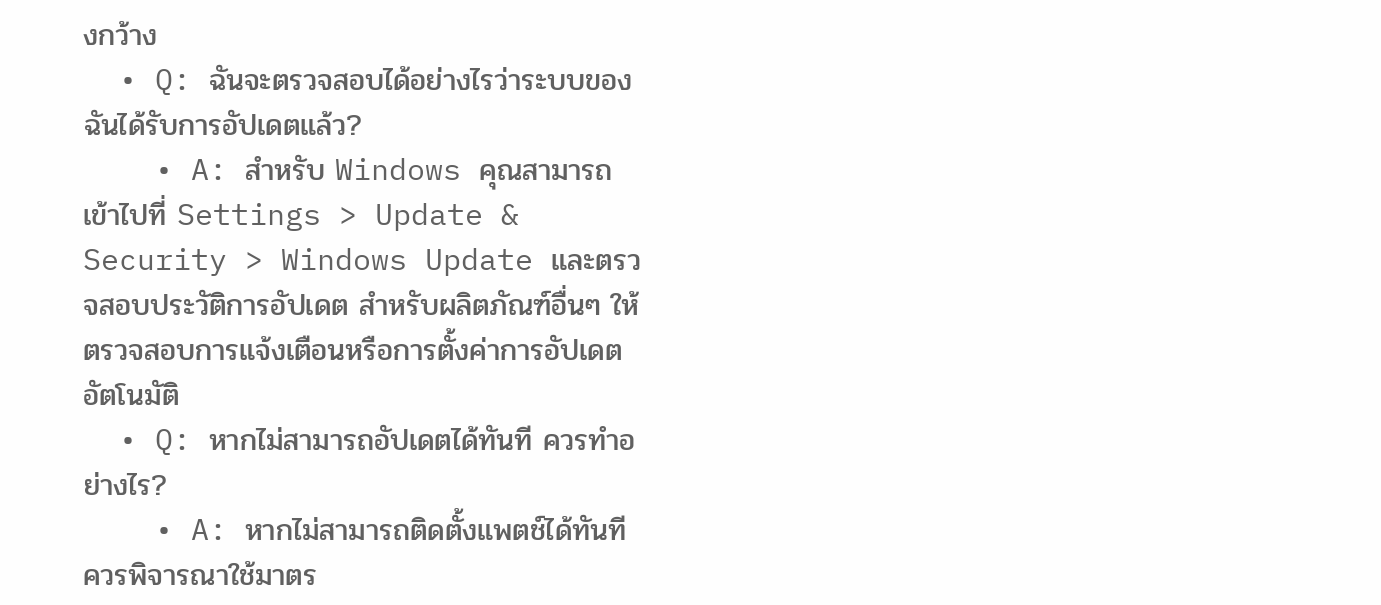งกว้าง
  • Q: ฉันจะตรวจสอบได้อย่างไรว่าระบบของฉันได้รับการอัปเดตแล้ว?
    • A: สำหรับ Windows คุณสามารถเข้าไปที่ Settings > Update & Security > Windows Update และตรวจสอบประวัติการอัปเดต สำหรับผลิตภัณฑ์อื่นๆ ให้ตรวจสอบการแจ้งเตือนหรือการตั้งค่าการอัปเดตอัตโนมัติ
  • Q: หากไม่สามารถอัปเดตได้ทันที ควรทำอย่างไร?
    • A: หากไม่สามารถติดตั้งแพตช์ได้ทันที ควรพิจารณาใช้มาตร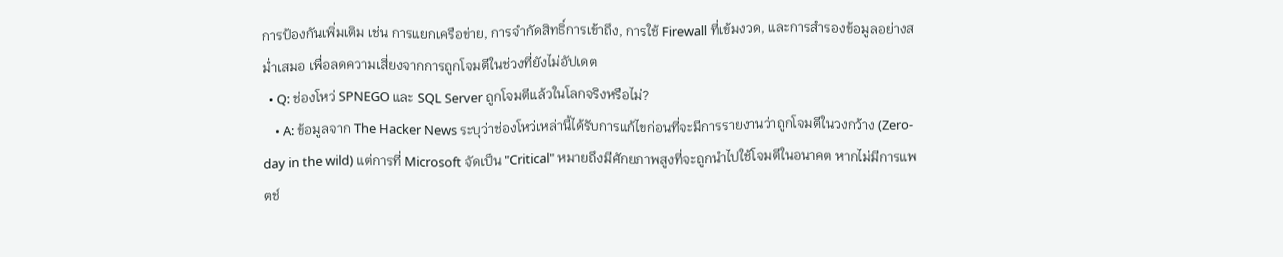การป้องกันเพิ่มเติม เช่น การแยกเครือข่าย, การจำกัดสิทธิ์การเข้าถึง, การใช้ Firewall ที่เข้มงวด, และการสำรองข้อมูลอย่างสม่ำเสมอ เพื่อลดความเสี่ยงจากการถูกโจมตีในช่วงที่ยังไม่อัปเดต
  • Q: ช่องโหว่ SPNEGO และ SQL Server ถูกโจมตีแล้วในโลกจริงหรือไม่?
    • A: ข้อมูลจาก The Hacker News ระบุว่าช่องโหว่เหล่านี้ได้รับการแก้ไขก่อนที่จะมีการรายงานว่าถูกโจมตีในวงกว้าง (Zero-day in the wild) แต่การที่ Microsoft จัดเป็น "Critical" หมายถึงมีศักยภาพสูงที่จะถูกนำไปใช้โจมตีในอนาคต หากไม่มีการแพตช์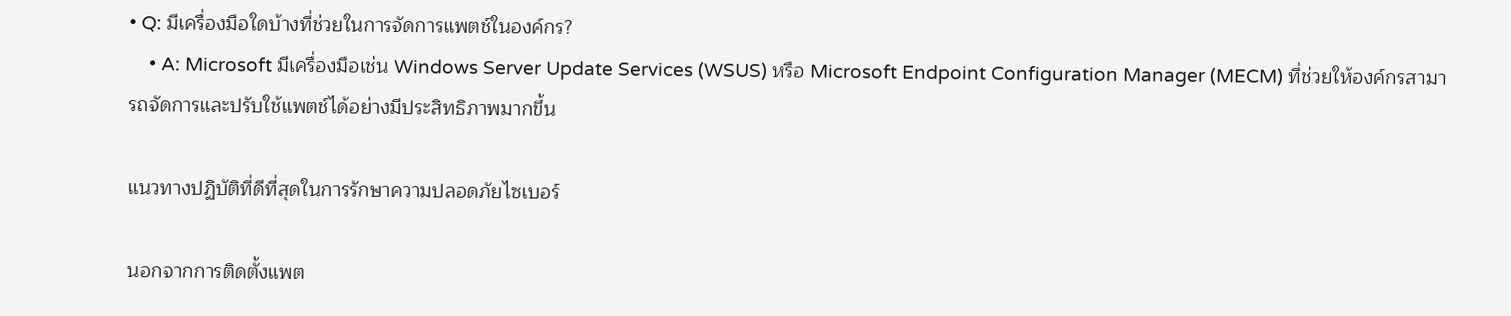• Q: มีเครื่องมือใดบ้างที่ช่วยในการจัดการแพตช์ในองค์กร?
    • A: Microsoft มีเครื่องมือเช่น Windows Server Update Services (WSUS) หรือ Microsoft Endpoint Configuration Manager (MECM) ที่ช่วยให้องค์กรสามารถจัดการและปรับใช้แพตช์ได้อย่างมีประสิทธิภาพมากขึ้น

แนวทางปฏิบัติที่ดีที่สุดในการรักษาความปลอดภัยไซเบอร์

นอกจากการติดตั้งแพต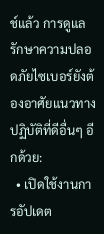ช์แล้ว การดูแลรักษาความปลอดภัยไซเบอร์ยังต้องอาศัยแนวทางปฏิบัติที่ดีอื่นๆ อีกด้วย:
  • เปิดใช้งานการอัปเดต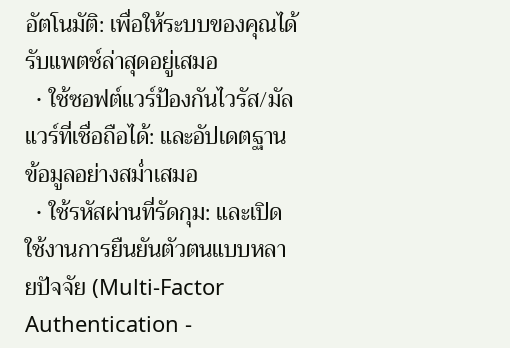อัตโนมัติ: เพื่อให้ระบบของคุณได้รับแพตช์ล่าสุดอยู่เสมอ
  • ใช้ซอฟต์แวร์ป้องกันไวรัส/มัลแวร์ที่เชื่อถือได้: และอัปเดตฐานข้อมูลอย่างสม่ำเสมอ
  • ใช้รหัสผ่านที่รัดกุม: และเปิดใช้งานการยืนยันตัวตนแบบหลายปัจจัย (Multi-Factor Authentication -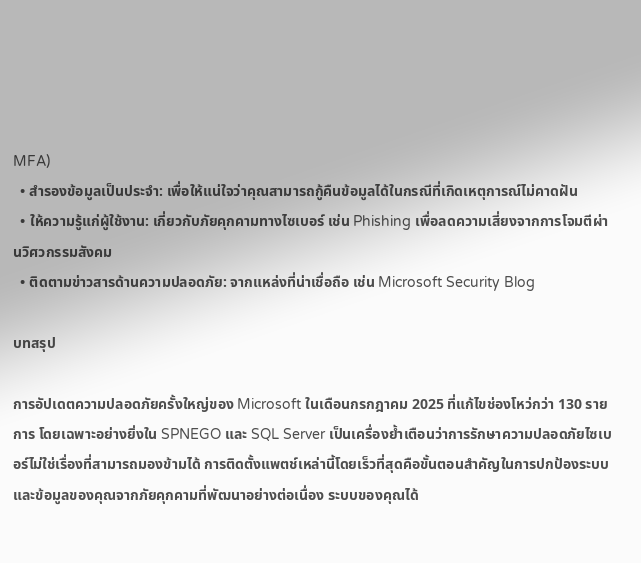MFA)
  • สำรองข้อมูลเป็นประจำ: เพื่อให้แน่ใจว่าคุณสามารถกู้คืนข้อมูลได้ในกรณีที่เกิดเหตุการณ์ไม่คาดฝัน
  • ให้ความรู้แก่ผู้ใช้งาน: เกี่ยวกับภัยคุกคามทางไซเบอร์ เช่น Phishing เพื่อลดความเสี่ยงจากการโจมตีผ่านวิศวกรรมสังคม
  • ติดตามข่าวสารด้านความปลอดภัย: จากแหล่งที่น่าเชื่อถือ เช่น Microsoft Security Blog

บทสรุป

การอัปเดตความปลอดภัยครั้งใหญ่ของ Microsoft ในเดือนกรกฎาคม 2025 ที่แก้ไขช่องโหว่กว่า 130 รายการ โดยเฉพาะอย่างยิ่งใน SPNEGO และ SQL Server เป็นเครื่องย้ำเตือนว่าการรักษาความปลอดภัยไซเบอร์ไม่ใช่เรื่องที่สามารถมองข้ามได้ การติดตั้งแพตช์เหล่านี้โดยเร็วที่สุดคือขั้นตอนสำคัญในการปกป้องระบบและข้อมูลของคุณจากภัยคุกคามที่พัฒนาอย่างต่อเนื่อง ระบบของคุณได้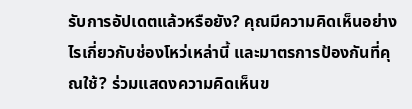รับการอัปเดตแล้วหรือยัง? คุณมีความคิดเห็นอย่างไรเกี่ยวกับช่องโหว่เหล่านี้ และมาตรการป้องกันที่คุณใช้? ร่วมแสดงความคิดเห็นข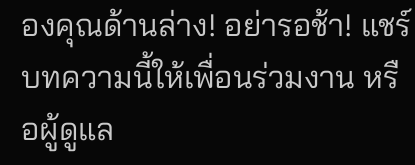องคุณด้านล่าง! อย่ารอช้า! แชร์บทความนี้ให้เพื่อนร่วมงาน หรือผู้ดูแล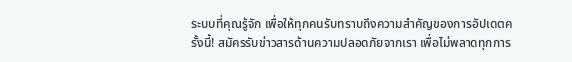ระบบที่คุณรู้จัก เพื่อให้ทุกคนรับทราบถึงความสำคัญของการอัปเดตครั้งนี้! สมัครรับข่าวสารด้านความปลอดภัยจากเรา เพื่อไม่พลาดทุกการ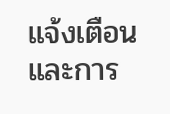แจ้งเตือนและการ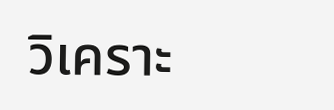วิเคราะ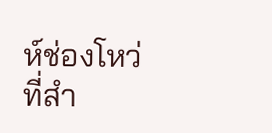ห์ช่องโหว่ที่สำ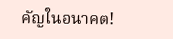คัญในอนาคต!